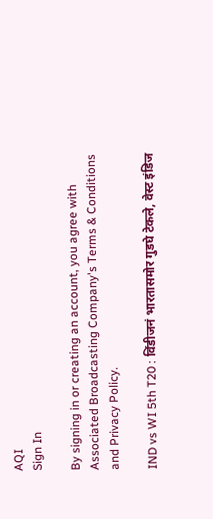AQI
Sign In

By signing in or creating an account, you agree with Associated Broadcasting Company's Terms & Conditions and Privacy Policy.

IND vs WI 5th T20 : विंडीजनं भारतासमोर गुडघे टेकले, वेस्ट इंडिज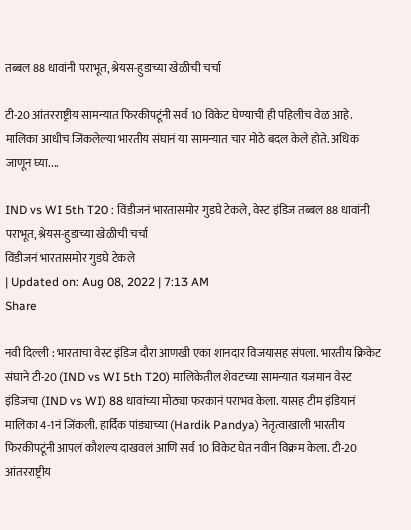तब्बल 88 धावांनी पराभूत, श्रेयस-हुडाच्या खेळीची चर्चा

टी-20 आंतरराष्ट्रीय सामन्यात फिरकीपटूंनी सर्व 10 विकेट घेण्याची ही पहिलीच वेळ आहे. मालिका आधीच जिंकलेल्या भारतीय संघानं या सामन्यात चार मोठे बदल केले होते. अधिक जाणून घ्या....

IND vs WI 5th T20 : विंडीजनं भारतासमोर गुडघे टेकले, वेस्ट इंडिज तब्बल 88 धावांनी पराभूत, श्रेयस-हुडाच्या खेळीची चर्चा
विंडीजनं भारतासमोर गुडघे टेकले
| Updated on: Aug 08, 2022 | 7:13 AM
Share

नवी दिल्ली : भारताचा वेस्ट इंडिज दौरा आणखी एका शानदार विजयासह संपला. भारतीय क्रिकेट संघाने टी-20 (IND vs WI 5th T20) मालिकेतील शेवटच्या सामन्यात यजमान वेस्ट इंडिजचा (IND vs WI) 88 धावांच्या मोठ्या फरकानं पराभव केला. यासह टीम इंडियानं मालिका 4-1नं जिंकली. हार्दिक पांड्याच्या (Hardik Pandya) नेतृत्वाखाली भारतीय फिरकीपटूंनी आपलं कौशल्य दाखवलं आणि सर्व 10 विकेट घेत नवीन विक्रम केला. टी-20 आंतरराष्ट्रीय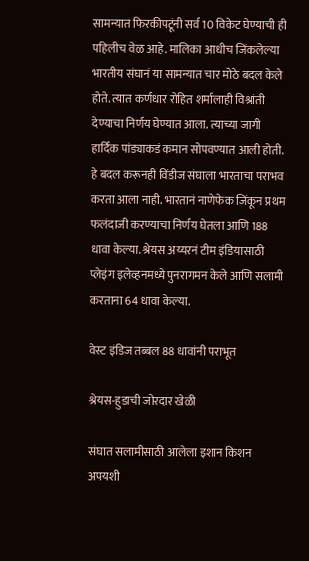सामन्यात फिरकीपटूंनी सर्व 10 विकेट घेण्याची ही पहिलीच वेळ आहे. मालिका आधीच जिंकलेल्या भारतीय संघानं या सामन्यात चार मोठे बदल केले होते. त्यात कर्णधार रोहित शर्मालाही विश्रांती देण्याचा निर्णय घेण्यात आला. त्याच्या जागी हार्दिक पांड्याकडं कमान सोपवण्यात आली होती. हे बदल करूनही विंडीज संघाला भारताचा पराभव करता आला नाही. भारतानं नाणेफेक जिंकून प्रथम फलंदाजी करण्याचा निर्णय घेतला आणि 188 धावा केल्या. श्रेयस अय्यरनं टीम इंडियासाठी प्लेइंग इलेव्हनमध्ये पुनरागमन केले आणि सलामी करताना 64 धावा केल्या.

वेस्ट इंडिज तब्बल 88 धावांनी पराभूत

श्रेयस-हुडाची जोरदार खेळी

संघात सलामीसाठी आलेला इशान किशन अपयशी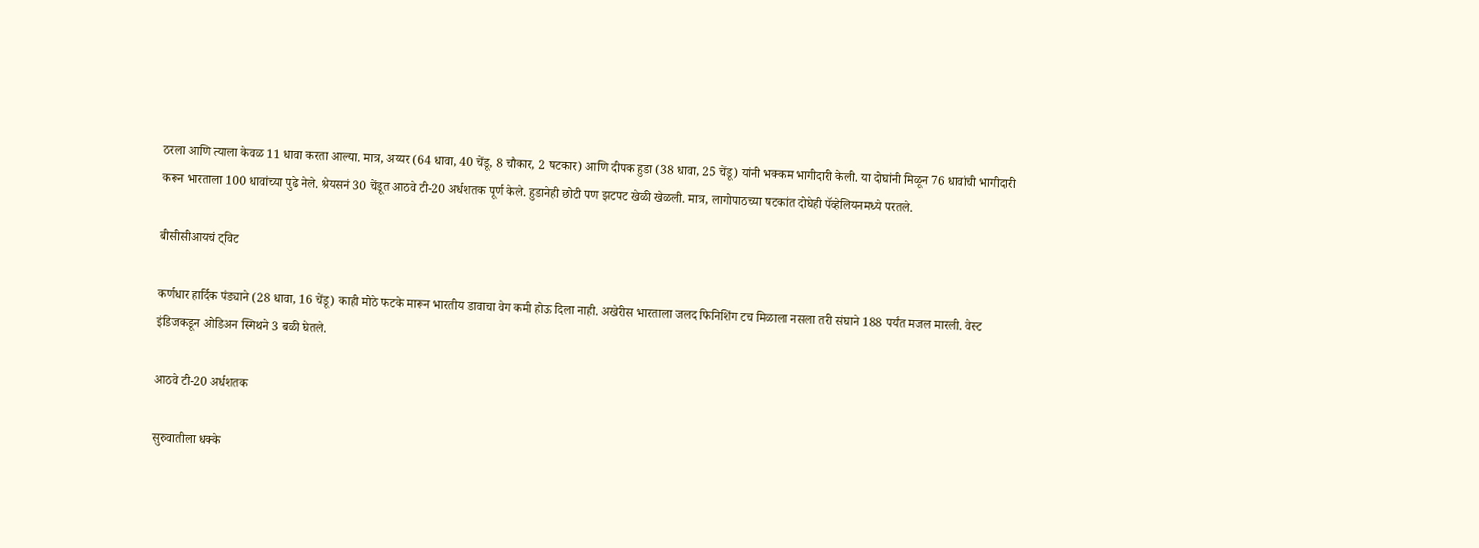ठरला आणि त्याला केवळ 11 धावा करता आल्या. मात्र, अय्यर (64 धावा, 40 चेंडू, 8 चौकार, 2 षटकार) आणि दीपक हुडा (38 धावा, 25 चेंडू) यांनी भक्कम भागीदारी केली. या दोघांनी मिळून 76 धावांची भागीदारी करून भारताला 100 धावांच्या पुढे नेले. श्रेयसनं 30 चेंडूत आठवे टी-20 अर्धशतक पूर्ण केले. हुडानेही छोटी पण झटपट खेळी खेळली. मात्र, लागोपाठच्या षटकांत दोघेही पॅव्हेलियनमध्ये परतले.

बीसीसीआयचं ट्विट

कर्णधार हार्दिक पंड्याने (28 धावा, 16 चेंडू) काही मोठे फटके मारून भारतीय डावाचा वेग कमी होऊ दिला नाही. अखेरीस भारताला जलद फिनिशिंग टच मिळाला नसला तरी संघाने 188 पर्यंत मजल मारली. वेस्ट इंडिजकडून ओडिअन स्मिथने 3 बळी घेतले.

आठवे टी-20 अर्धशतक

सुरुवातीला धक्के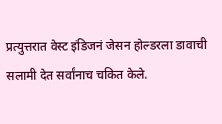प्रत्युत्तरात वेस्ट इंडिजनं जेसन होल्डरला डावाची सलामी देत सर्वांनाच चकित केले.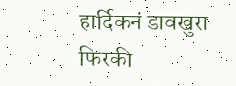हार्दिकनं डावखुरा फिरकी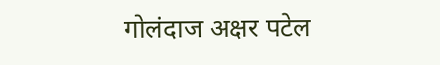गोलंदाज अक्षर पटेल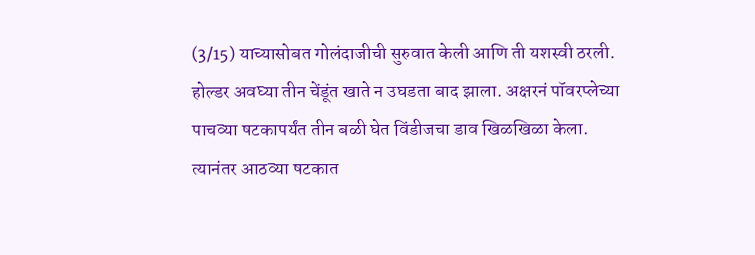(3/15) याच्यासोबत गोलंदाजीची सुरुवात केली आणि ती यशस्वी ठरली. होल्डर अवघ्या तीन चेंडूंत खाते न उघडता बाद झाला. अक्षरनं पॉवरप्लेच्या पाचव्या षटकापर्यंत तीन बळी घेत विंडीजचा डाव खिळखिळा केला. त्यानंतर आठव्या षटकात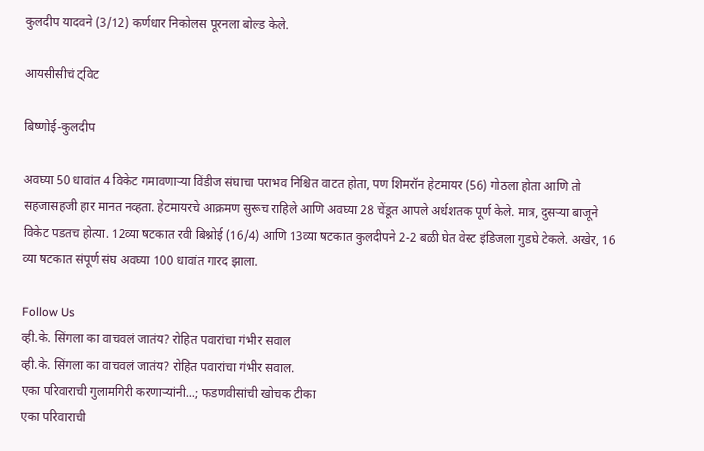कुलदीप यादवने (3/12) कर्णधार निकोलस पूरनला बोल्ड केले.

आयसीसीचं ट्विट

बिष्णोई-कुलदीप

अवघ्या 50 धावांत 4 विकेट गमावणाऱ्या विंडीज संघाचा पराभव निश्चित वाटत होता, पण शिमरॉन हेटमायर (56) गोठला होता आणि तो सहजासहजी हार मानत नव्हता. हेटमायरचे आक्रमण सुरूच राहिले आणि अवघ्या 28 चेंडूत आपले अर्धशतक पूर्ण केले. मात्र, दुसऱ्या बाजूने विकेट पडतच होत्या. 12व्या षटकात रवी बिश्नोई (16/4) आणि 13व्या षटकात कुलदीपने 2-2 बळी घेत वेस्ट इंडिजला गुडघे टेकले. अखेर, 16 व्या षटकात संपूर्ण संघ अवघ्या 100 धावांत गारद झाला.

Follow Us
व्ही.के. सिंगला का वाचवलं जातंय? रोहित पवारांचा गंभीर सवाल
व्ही.के. सिंगला का वाचवलं जातंय? रोहित पवारांचा गंभीर सवाल.
एका परिवाराची गुलामगिरी करणाऱ्यांनी...; फडणवीसांची खोचक टीका
एका परिवाराची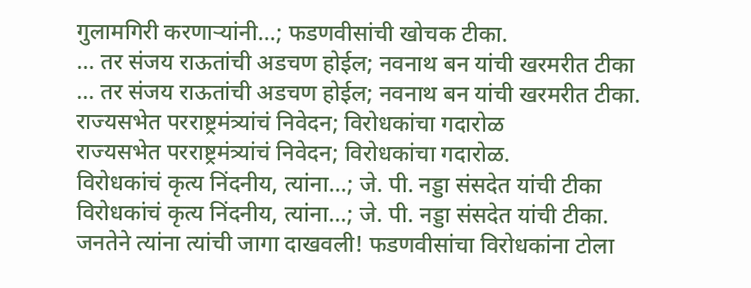गुलामगिरी करणाऱ्यांनी...; फडणवीसांची खोचक टीका.
... तर संजय राऊतांची अडचण होईल; नवनाथ बन यांची खरमरीत टीका
... तर संजय राऊतांची अडचण होईल; नवनाथ बन यांची खरमरीत टीका.
राज्यसभेत परराष्ट्रमंत्र्यांचं निवेदन; विरोधकांचा गदारोळ
राज्यसभेत परराष्ट्रमंत्र्यांचं निवेदन; विरोधकांचा गदारोळ.
विरोधकांचं कृत्य निंदनीय, त्यांना...; जे. पी. नड्डा संसदेत यांची टीका
विरोधकांचं कृत्य निंदनीय, त्यांना...; जे. पी. नड्डा संसदेत यांची टीका.
जनतेने त्यांना त्यांची जागा दाखवली! फडणवीसांचा विरोधकांना टोला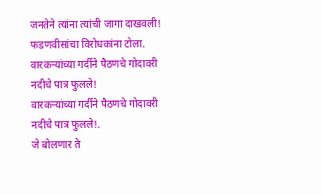जनतेने त्यांना त्यांची जागा दाखवली! फडणवीसांचा विरोधकांना टोला.
वारकऱ्यांच्या गर्दीने पैठणचे गोदावरी नदीचे पात्र फुलले!
वारकऱ्यांच्या गर्दीने पैठणचे गोदावरी नदीचे पात्र फुलले!.
जे बोलणार ते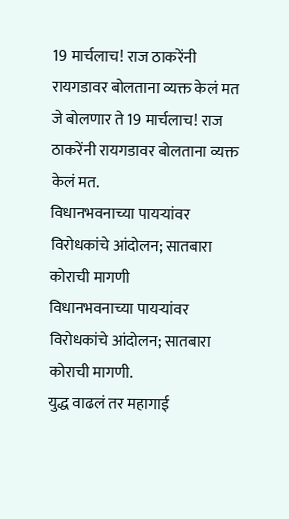19 मार्चलाच! राज ठाकरेंनी रायगडावर बोलताना व्यक्त केलं मत
जे बोलणार ते 19 मार्चलाच! राज ठाकरेंनी रायगडावर बोलताना व्यक्त केलं मत.
विधानभवनाच्या पायऱ्यांवर विरोधकांचे आंदोलन; सातबारा कोराची मागणी
विधानभवनाच्या पायऱ्यांवर विरोधकांचे आंदोलन; सातबारा कोराची मागणी.
युद्ध वाढलं तर महागाई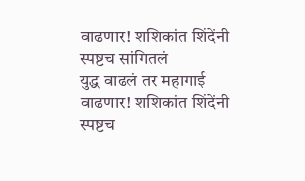वाढणार! शशिकांत शिंदेंनी स्पष्टच सांगितलं
युद्ध वाढलं तर महागाई वाढणार! शशिकांत शिंदेंनी स्पष्टच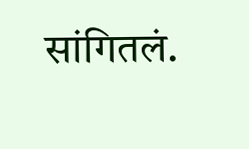सांगितलं.